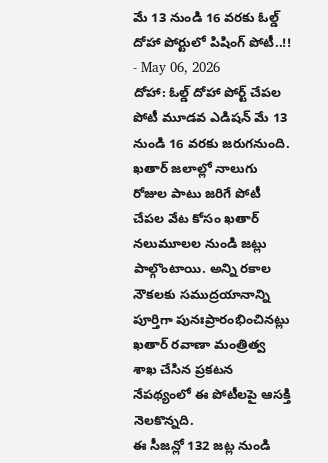మే 13 నుండి 16 వరకు ఓల్డ్ దోహా పోర్టులో పిషింగ్ పోటీ..!!
- May 06, 2026
దోహా: ఓల్డ్ దోహా పోర్ట్ చేపల పోటీ మూడవ ఎడిషన్ మే 13 నుండి 16 వరకు జరుగనుంది. ఖతార్ జలాల్లో నాలుగు రోజుల పాటు జరిగే పోటీ చేపల వేట కోసం ఖతార్ నలుమూలల నుండి జట్లు పాల్గొంటాయి. అన్ని రకాల నౌకలకు సముద్రయానాన్ని పూర్తిగా పునఃప్రారంభించినట్లు ఖతార్ రవాణా మంత్రిత్వ శాఖ చేసిన ప్రకటన నేపథ్యంలో ఈ పోటీలపై ఆసక్తి నెలకొన్నది.
ఈ సీజన్లో 132 జట్ల నుండి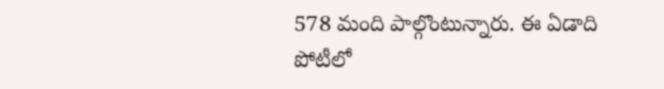578 మంది పాల్గొంటున్నారు. ఈ ఏడాది పోటీలో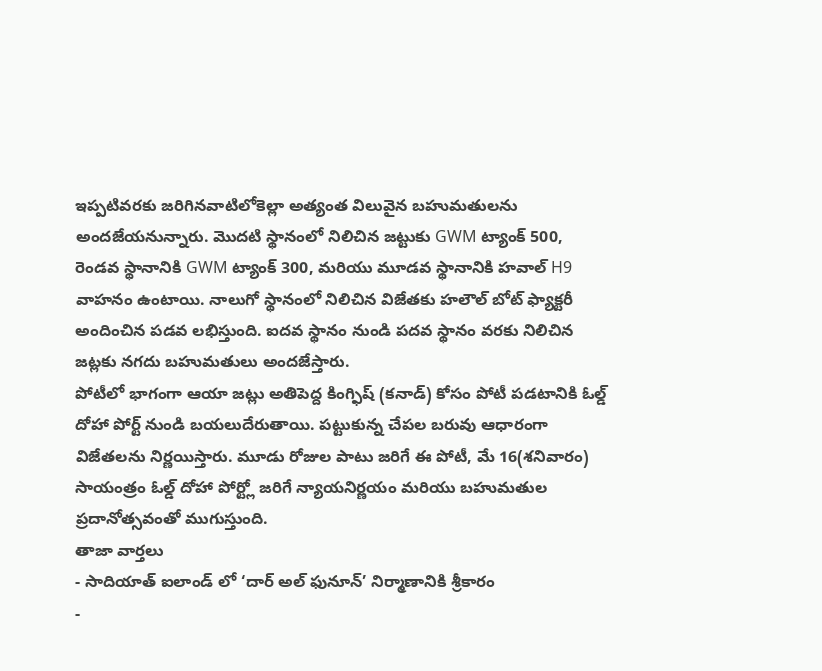ఇప్పటివరకు జరిగినవాటిలోకెల్లా అత్యంత విలువైన బహుమతులను అందజేయనున్నారు. మొదటి స్థానంలో నిలిచిన జట్టుకు GWM ట్యాంక్ 500, రెండవ స్థానానికి GWM ట్యాంక్ 300, మరియు మూడవ స్థానానికి హవాల్ H9 వాహనం ఉంటాయి. నాలుగో స్థానంలో నిలిచిన విజేతకు హలౌల్ బోట్ ఫ్యాక్టరీ అందించిన పడవ లభిస్తుంది. ఐదవ స్థానం నుండి పదవ స్థానం వరకు నిలిచిన జట్లకు నగదు బహుమతులు అందజేస్తారు.
పోటీలో భాగంగా ఆయా జట్లు అతిపెద్ద కింగ్ఫిష్ (కనాడ్) కోసం పోటీ పడటానికి ఓల్డ్ దోహా పోర్ట్ నుండి బయలుదేరుతాయి. పట్టుకున్న చేపల బరువు ఆధారంగా విజేతలను నిర్ణయిస్తారు. మూడు రోజుల పాటు జరిగే ఈ పోటీ, మే 16(శనివారం) సాయంత్రం ఓల్డ్ దోహా పోర్ట్లో జరిగే న్యాయనిర్ణయం మరియు బహుమతుల ప్రదానోత్సవంతో ముగుస్తుంది.
తాజా వార్తలు
- సాదియాత్ ఐలాండ్ లో ‘దార్ అల్ ఫునూన్’ నిర్మాణానికి శ్రీకారం
-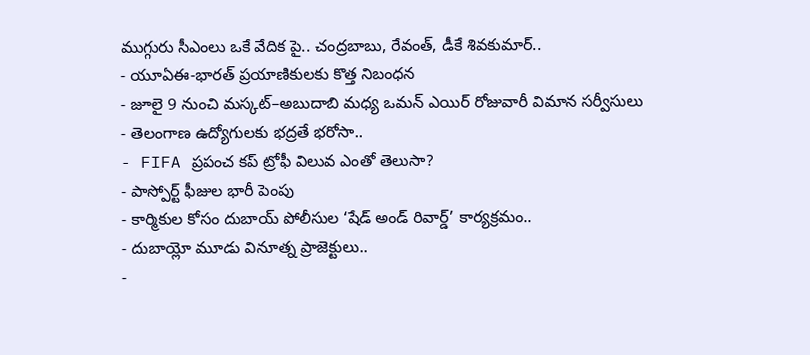ముగ్గురు సీఎంలు ఒకే వేదిక పై.. చంద్రబాబు, రేవంత్, డీకే శివకుమార్..
- యూఏఈ-భారత్ ప్రయాణికులకు కొత్త నిబంధన
- జూలై 9 నుంచి మస్కట్–అబుదాబి మధ్య ఒమన్ ఎయిర్ రోజువారీ విమాన సర్వీసులు
- తెలంగాణ ఉద్యోగులకు భద్రతే భరోసా..
- FIFA ప్రపంచ కప్ ట్రోఫీ విలువ ఎంతో తెలుసా?
- పాస్పోర్ట్ ఫీజుల భారీ పెంపు
- కార్మికుల కోసం దుబాయ్ పోలీసుల ‘షేడ్ అండ్ రివార్డ్’ కార్యక్రమం..
- దుబాయ్లో మూడు వినూత్న ప్రాజెక్టులు..
-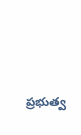ప్రభుత్వ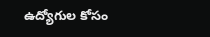ఉద్యోగుల కోసం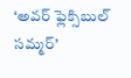‘అవర్ ఫ్లెక్సిబుల్ సమ్మర్’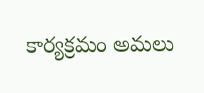కార్యక్రమం అమలు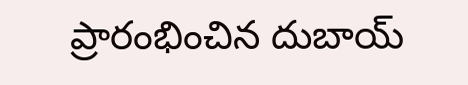ప్రారంభించిన దుబాయ్